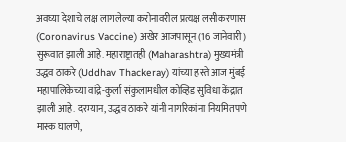अवघ्या देशाचे लक्ष लागलेल्या करोनावरील प्रत्यक्ष लसीकरणास (Coronavirus Vaccine) अखेर आजपासून (16 जानेवारी) सुरूवात झाली आहे. महाराष्ट्रातही (Maharashtra) मुख्यमंत्री उद्धव ठाकरे (Uddhav Thackeray) यांच्या हस्ते आज मुंबई महापालिकेच्या वांद्रे-कुर्ला संकुलामधील कोव्हिड सुविधा केंद्रात झाली आहे. दरम्यान, उद्धव ठाकरे यांनी नागरिकांना नियमितपणे मास्क घालणे,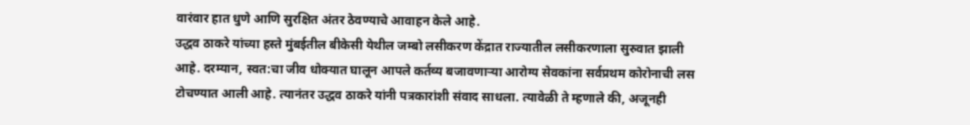वारंवार हात धुणे आणि सुरक्षित अंतर ठेवण्याचे आवाहन केले आहे.
उद्धव ठाकरे यांच्या हस्ते मुंबईतील बीकेसी येथील जम्बो लसीकरण केंद्रात राज्यातील लसीकरणाला सुरुवात झाली आहे. दरम्यान, स्वत:चा जीव धोक्यात घालून आपले कर्तव्य बजावणाऱ्या आरोग्य सेवकांना सर्वप्रथम कोरोनाची लस टोचण्यात आली आहे. त्यानंतर उद्धव ठाकरे यांनी पत्रकारांशी संवाद साधला. त्यावेळी ते म्हणाले की, अजूनही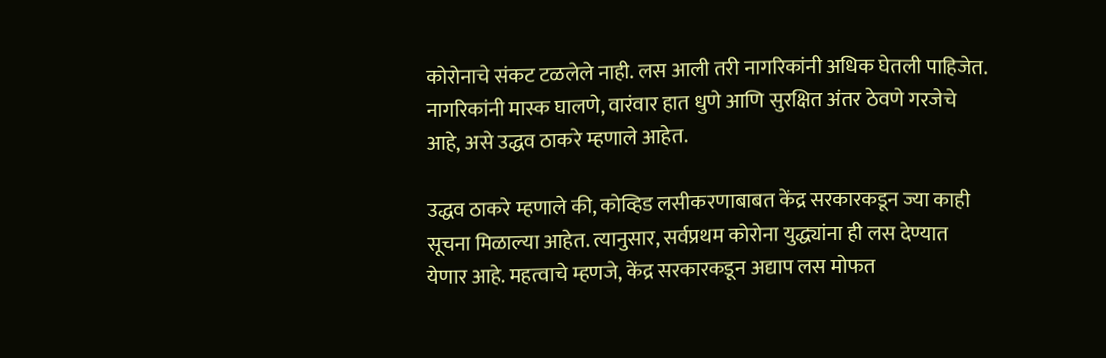कोरोनाचे संकट टळलेले नाही. लस आली तरी नागरिकांनी अधिक घेतली पाहिजेत. नागरिकांनी मास्क घालणे, वारंवार हात धुणे आणि सुरक्षित अंतर ठेवणे गरजेचे आहे, असे उद्धव ठाकरे म्हणाले आहेत.

उद्धव ठाकरे म्हणाले की, कोव्हिड लसीकरणाबाबत केंद्र सरकारकडून ज्या काही सूचना मिळाल्या आहेत. त्यानुसार, सर्वप्रथम कोरोना युद्ध्यांना ही लस देण्यात येणार आहे. महत्वाचे म्हणजे, केंद्र सरकारकडून अद्याप लस मोफत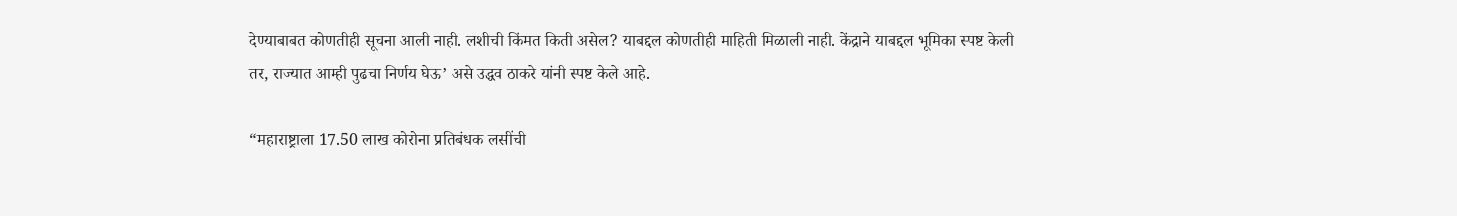देण्याबाबत कोणतीही सूचना आली नाही. लशीची किंमत किती असेल? याबद्दल कोणतीही माहिती मिळाली नाही. केंद्राने याबद्दल भूमिका स्पष्ट केली तर, राज्यात आम्ही पुढचा निर्णय घेऊ’ असे उद्धव ठाकरे यांनी स्पष्ट केले आहे.

“महाराष्ट्राला 17.50 लाख कोरोना प्रतिबंधक लसींची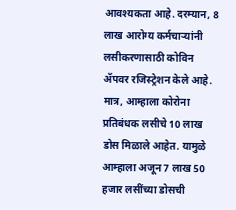आवश्यकता आहे. दरम्यान, 8 लाख आरोग्य कर्मचाऱ्यांनी लसीकरणासाठी कोविन ॲपवर रजिस्ट्रेशन केले आहे. मात्र, आम्हाला कोरोना प्रतिबंधक लसीचे 10 लाख डोस मिळाले आहेत. यामुळे आम्हाला अजून 7 लाख 50 हजार लसींच्या डोसची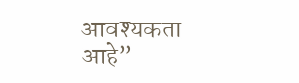आवश्यकता आहे”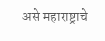असे महाराष्ट्राचे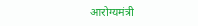आरोग्यमंत्री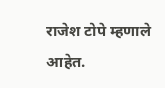राजेश टोपे म्हणाले आहेत.